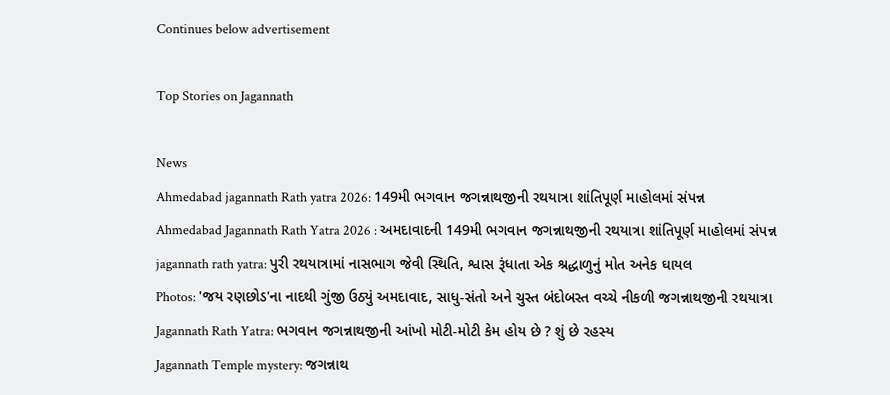Continues below advertisement

Top Stories on Jagannath

News
Ahmedabad jagannath Rath yatra 2026: 149મી ભગવાન જગન્નાથજીની રથયાત્રા શાંતિપૂર્ણ માહોલમાં સંપન્ન
Ahmedabad Jagannath Rath Yatra 2026 : અમદાવાદની 149મી ભગવાન જગન્નાથજીની રથયાત્રા શાંતિપૂર્ણ માહોલમાં સંપન્ન
jagannath rath yatra: પુરી રથયાત્રામાં નાસભાગ જેવી સ્થિતિ, શ્વાસ રૂંધાતા એક શ્રદ્ધાળુનું મોત અનેક ઘાયલ
Photos: 'જય રણછોડ'ના નાદથી ગુંજી ઉઠ્યું અમદાવાદ, સાધુ-સંતો અને ચુસ્ત બંદોબસ્ત વચ્ચે નીકળી જગન્નાથજીની રથયાત્રા
Jagannath Rath Yatra: ભગવાન જગન્નાથજીની આંખો મોટી-મોટી કેમ હોય છે ? શું છે રહસ્ય
Jagannath Temple mystery: જગન્નાથ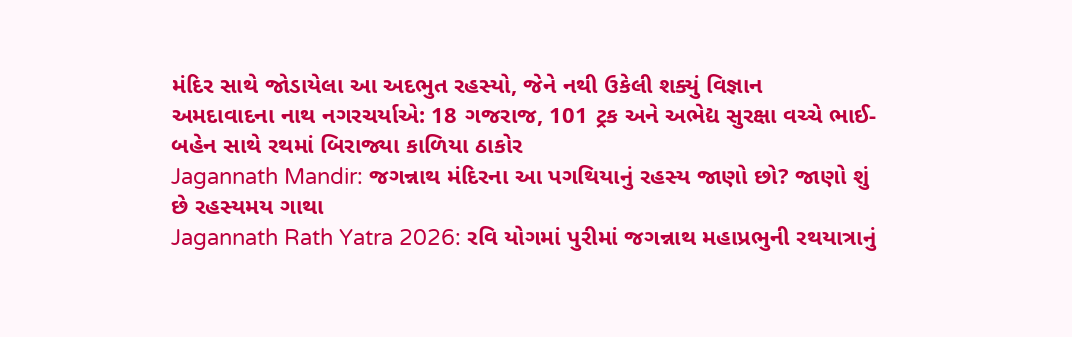મંદિર સાથે જોડાયેલા આ અદભુત રહસ્યો, જેને નથી ઉકેલી શક્યું વિજ્ઞાન
અમદાવાદના નાથ નગરચર્યાએ: 18 ગજરાજ, 101 ટ્રક અને અભેદ્ય સુરક્ષા વચ્ચે ભાઈ-બહેન સાથે રથમાં બિરાજ્યા કાળિયા ઠાકોર
Jagannath Mandir: જગન્નાથ મંદિરના આ પગથિયાનું રહસ્ય જાણો છો? જાણો શું છે રહસ્યમય ગાથા
Jagannath Rath Yatra 2026: રવિ યોગમાં પુરીમાં જગન્નાથ મહાપ્રભુની રથયાત્રાનું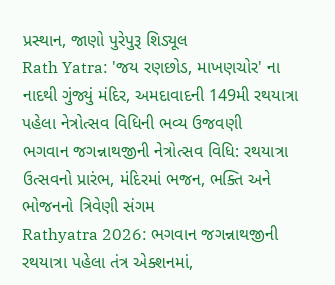પ્રસ્થાન, જાણો પુરેપુરૂ શિડ્યૂલ
Rath Yatra: 'જય રણછોડ, માખણચોર' ના નાદથી ગુંજ્યું મંદિર, અમદાવાદની 149મી રથયાત્રા પહેલા નેત્રોત્સવ વિધિની ભવ્ય ઉજવણી
ભગવાન જગન્નાથજીની નેત્રોત્સવ વિધિ: રથયાત્રા ઉત્સવનો પ્રારંભ, મંદિરમાં ભજન, ભક્તિ અને ભોજનનો ત્રિવેણી સંગમ
Rathyatra 2026: ભગવાન જગન્નાથજીની રથયાત્રા પહેલા તંત્ર એક્શનમાં,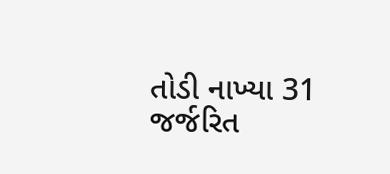તોડી નાખ્યા 31 જર્જરિત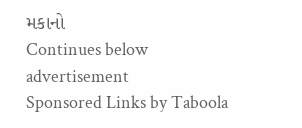મકાનો
Continues below advertisement
Sponsored Links by Taboola